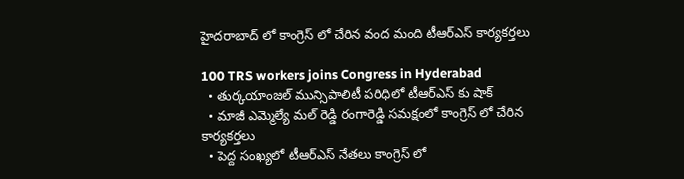హైదరాబాద్ లో కాంగ్రెస్ లో చేరిన వంద మంది టీఆర్ఎస్ కార్యకర్తలు

100 TRS workers joins Congress in Hyderabad
  • తుర్కయాంజల్ మున్సిపాలిటీ పరిధిలో టీఆర్ఎస్ కు షాక్
  • మాజీ ఎమ్మెల్యే మల్ రెడ్డి రంగారెడ్డి సమక్షంలో కాంగ్రెస్ లో చేరిన కార్యకర్తలు
  • పెద్ద సంఖ్యలో టీఆర్ఎస్ నేతలు కాంగ్రెస్ లో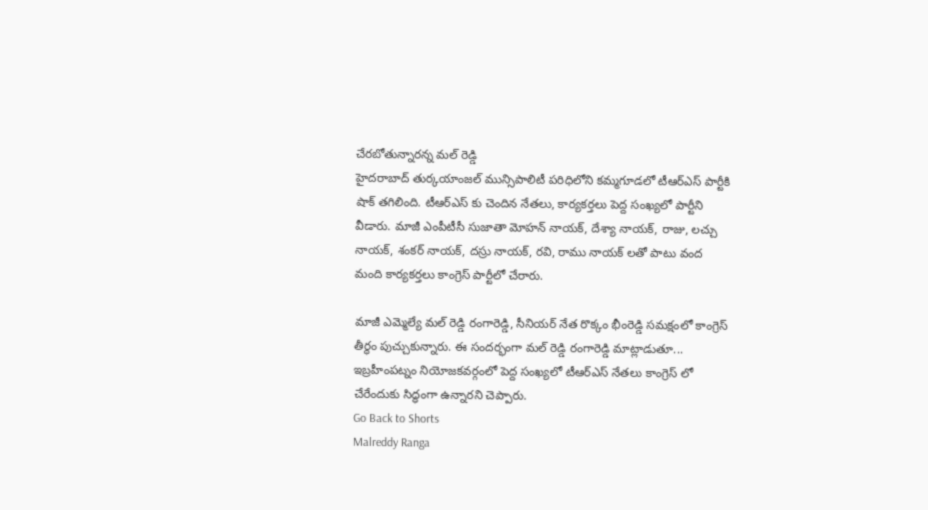చేరబోతున్నారన్న మల్ రెడ్డి
హైదరాబాద్ తుర్కయాంజల్ మున్సిపాలిటీ పరిధిలోని కమ్మగూడలో టీఆర్ఎస్ పార్టీకి షాక్ తగిలింది. టీఆర్ఎస్ కు చెందిన నేతలు, కార్యకర్తలు పెద్ద సంఖ్యలో పార్టీని వీడారు. మాజీ ఎంపీటీసీ సుజాతా మోహన్ నాయక్, దేశ్యా నాయక్, రాజు, లచ్చు నాయక్, శంకర్ నాయక్, దస్రు నాయక్, రవి, రాము నాయక్ లతో పాటు వంద మంది కార్యకర్తలు కాంగ్రెస్ పార్టీలో చేరారు.

మాజీ ఎమ్మెల్యే మల్ రెడ్డి రంగారెడ్డి, సీనియర్ నేత రొక్కం భీంరెడ్డి సమక్షంలో కాంగ్రెస్ తీర్థం పుచ్చుకున్నారు. ఈ సందర్భంగా మల్ రెడ్డి రంగారెడ్డి మాట్లాడుతూ... ఇబ్రహీంపట్నం నియోజకవర్గంలో పెద్ద సంఖ్యలో టీఆర్ఎస్ నేతలు కాంగ్రెస్ లో చేరేందుకు సిద్ధంగా ఉన్నారని చెప్పారు.
Go Back to Shorts
Malreddy Ranga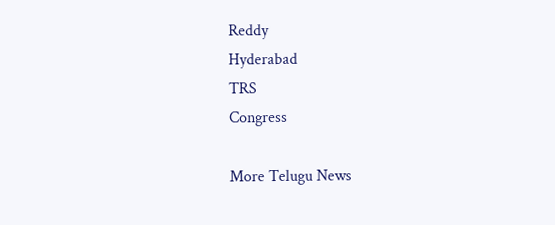Reddy
Hyderabad
TRS
Congress

More Telugu News